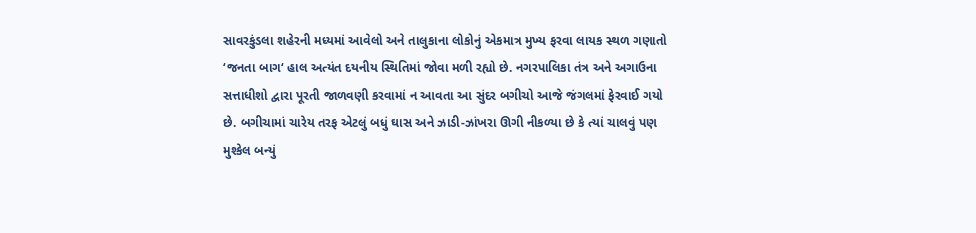સાવરકુંડલા શહેરની મધ્યમાં આવેલો અને તાલુકાના લોકોનું એકમાત્ર મુખ્ય ફરવા લાયક સ્થળ ગણાતો ‘જનતા બાગ‘ હાલ અત્યંત દયનીય સ્થિતિમાં જોવા મળી રહ્યો છે. નગરપાલિકા તંત્ર અને અગાઉના સત્તાધીશો દ્વારા પૂરતી જાળવણી કરવામાં ન આવતા આ સુંદર બગીચો આજે જંગલમાં ફેરવાઈ ગયો છે. બગીચામાં ચારેય તરફ એટલું બધું ઘાસ અને ઝાડી-ઝાંખરા ઊગી નીકળ્યા છે કે ત્યાં ચાલવું પણ મુશ્કેલ બન્યું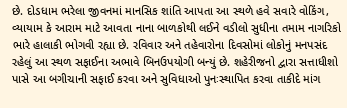છે. દોડધામ ભરેલા જીવનમાં માનસિક શાંતિ આપતા આ સ્થળે હવે સવારે વોકિંગ, વ્યાયામ કે આરામ માટે આવતા નાના બાળકોથી લઈને વડીલો સુધીના તમામ નાગરિકો ભારે હાલાકી ભોગવી રહ્યા છે. રવિવાર અને તહેવારોના દિવસોમાં લોકોનું મનપસંદ રહેલું આ સ્થળ સફાઈના અભાવે બિનઉપયોગી બન્યું છે. શહેરીજનો દ્વારા સત્તાધીશો પાસે આ બગીચાની સફાઈ કરવા અને સુવિધાઓ પુનઃસ્થાપિત કરવા તાકીદે માંગ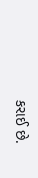કરાઈ છે.